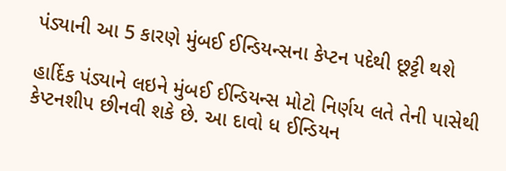પંડ્યાની આ 5 કારણે મુંબઈ ઈન્ડિયન્સના કેપ્ટન પદેથી છૂટ્ટી થશે

હાર્દિક પંડ્યાને લઇને મુંબઈ ઈન્ડિયન્સ મોટો નિર્ણય લતે તેની પાસેથી કેપ્ટનશીપ છીનવી શકે છે. આ દાવો ધ ઈન્ડિયન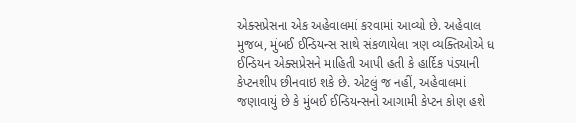એક્સપ્રેસના એક અહેવાલમાં કરવામાં આવ્યો છે. અહેવાલ મુજબ, મુંબઈ ઈન્ડિયન્સ સાથે સંકળાયેલા ત્રણ વ્યક્તિઓએ ધ ઈન્ડિયન એક્સપ્રેસને માહિતી આપી હતી કે હાર્દિક પંડ્યાની કેપ્ટનશીપ છીનવાઇ શકે છે. એટલું જ નહીં, અહેવાલમાં જણાવાયું છે કે મુંબઈ ઈન્ડિયન્સનો આગામી કેપ્ટન કોણ હશે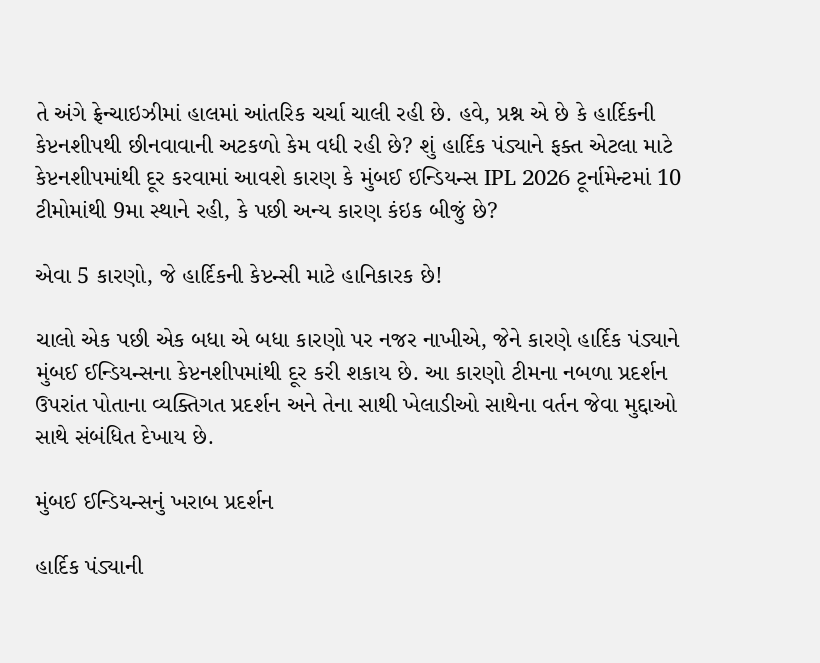તે અંગે ફ્રેન્ચાઇઝીમાં હાલમાં આંતરિક ચર્ચા ચાલી રહી છે. હવે, પ્રશ્ન એ છે કે હાર્દિકની કેપ્ટનશીપથી છીનવાવાની અટકળો કેમ વધી રહી છે? શું હાર્દિક પંડ્યાને ફક્ત એટલા માટે કેપ્ટનશીપમાંથી દૂર કરવામાં આવશે કારણ કે મુંબઈ ઈન્ડિયન્સ IPL 2026 ટૂર્નામેન્ટમાં 10 ટીમોમાંથી 9મા સ્થાને રહી, કે પછી અન્ય કારણ કંઇક બીજું છે?

એવા 5 કારણો, જે હાર્દિકની કેપ્ટન્સી માટે હાનિકારક છે!

ચાલો એક પછી એક બધા એ બધા કારણો પર નજર નાખીએ, જેને કારણે હાર્દિક પંડ્યાને મુંબઈ ઈન્ડિયન્સના કેપ્ટનશીપમાંથી દૂર કરી શકાય છે. આ કારણો ટીમના નબળા પ્રદર્શન ઉપરાંત પોતાના વ્યક્તિગત પ્રદર્શન અને તેના સાથી ખેલાડીઓ સાથેના વર્તન જેવા મુદ્દાઓ સાથે સંબંધિત દેખાય છે.

મુંબઈ ઈન્ડિયન્સનું ખરાબ પ્રદર્શન

હાર્દિક પંડ્યાની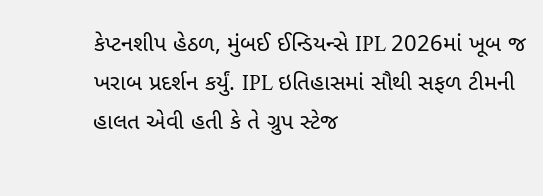કેપ્ટનશીપ હેઠળ, મુંબઈ ઈન્ડિયન્સે IPL 2026માં ખૂબ જ ખરાબ પ્રદર્શન કર્યું. IPL ઇતિહાસમાં સૌથી સફળ ટીમની હાલત એવી હતી કે તે ગ્રુપ સ્ટેજ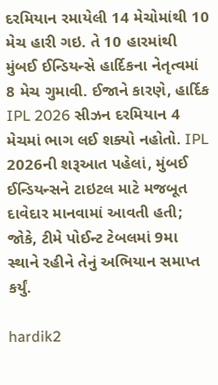દરમિયાન રમાયેલી 14 મેચોમાંથી 10 મેચ હારી ગઇ. તે 10 હારમાંથી મુંબઈ ઈન્ડિયન્સે હાર્દિકના નેતૃત્વમાં 8 મેચ ગુમાવી. ઈજાને કારણે, હાર્દિક IPL 2026 સીઝન દરમિયાન 4 મેચમાં ભાગ લઈ શક્યો નહોતો. IPL 2026ની શરૂઆત પહેલાં, મુંબઈ ઈન્ડિયન્સને ટાઇટલ માટે મજબૂત દાવેદાર માનવામાં આવતી હતી; જોકે, ટીમે પોઈન્ટ ટેબલમાં 9મા સ્થાને રહીને તેનું અભિયાન સમાપ્ત કર્યું.

hardik2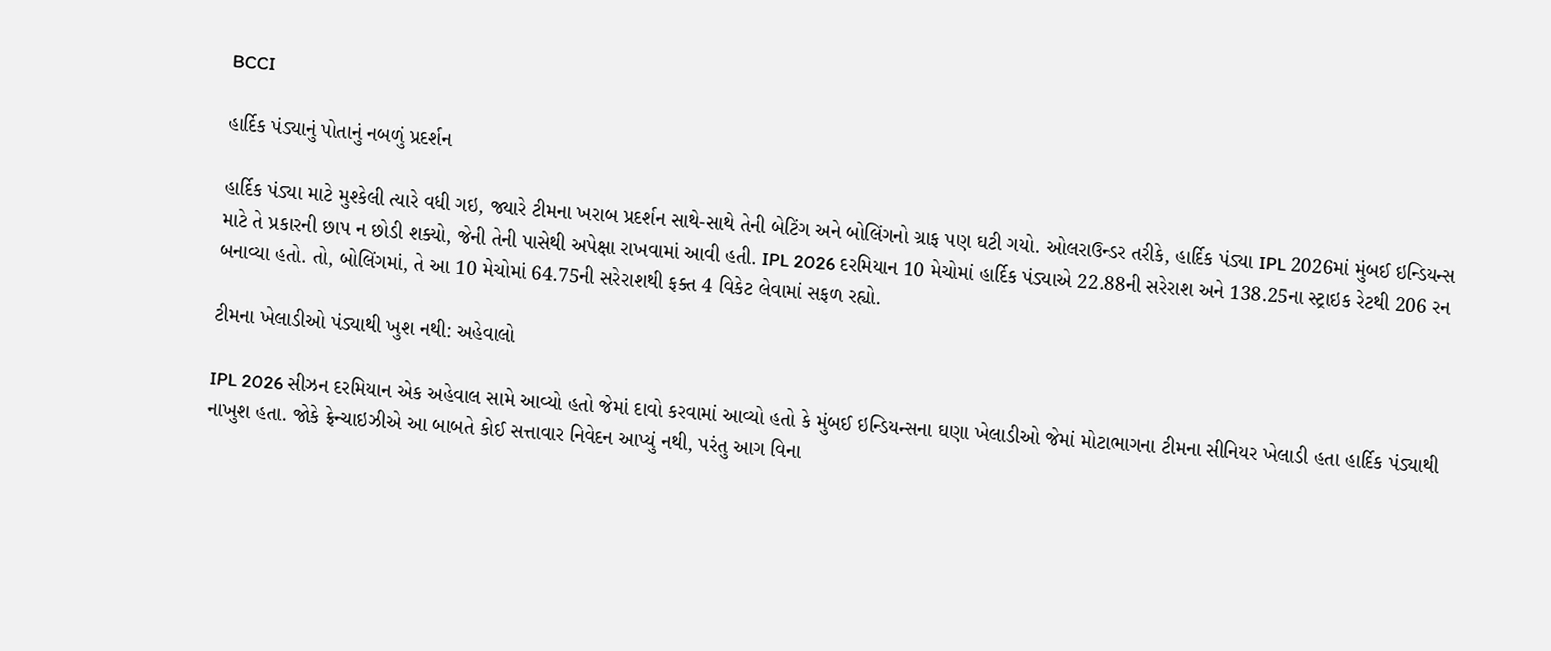BCCI

હાર્દિક પંડ્યાનું પોતાનું નબળું પ્રદર્શન

હાર્દિક પંડ્યા માટે મુશ્કેલી ત્યારે વધી ગઇ, જ્યારે ટીમના ખરાબ પ્રદર્શન સાથે-સાથે તેની બેટિંગ અને બોલિંગનો ગ્રાફ પણ ઘટી ગયો. ઓલરાઉન્ડર તરીકે, હાર્દિક પંડ્યા IPL 2026માં મુંબઈ ઇન્ડિયન્સ માટે તે પ્રકારની છાપ ન છોડી શક્યો, જેની તેની પાસેથી અપેક્ષા રાખવામાં આવી હતી. IPL 2026 દરમિયાન 10 મેચોમાં હાર્દિક પંડ્યાએ 22.88ની સરેરાશ અને 138.25ના સ્ટ્રાઇક રેટથી 206 રન બનાવ્યા હતો. તો, બોલિંગમાં, તે આ 10 મેચોમાં 64.75ની સરેરાશથી ફક્ત 4 વિકેટ લેવામાં સફળ રહ્યો.

ટીમના ખેલાડીઓ પંડ્યાથી ખુશ નથી: અહેવાલો

IPL 2026 સીઝન દરમિયાન એક અહેવાલ સામે આવ્યો હતો જેમાં દાવો કરવામાં આવ્યો હતો કે મુંબઈ ઇન્ડિયન્સના ઘણા ખેલાડીઓ જેમાં મોટાભાગના ટીમના સીનિયર ખેલાડી હતા હાર્દિક પંડ્યાથી નાખુશ હતા. જોકે ફ્રેન્ચાઇઝીએ આ બાબતે કોઈ સત્તાવાર નિવેદન આપ્યું નથી, પરંતુ આગ વિના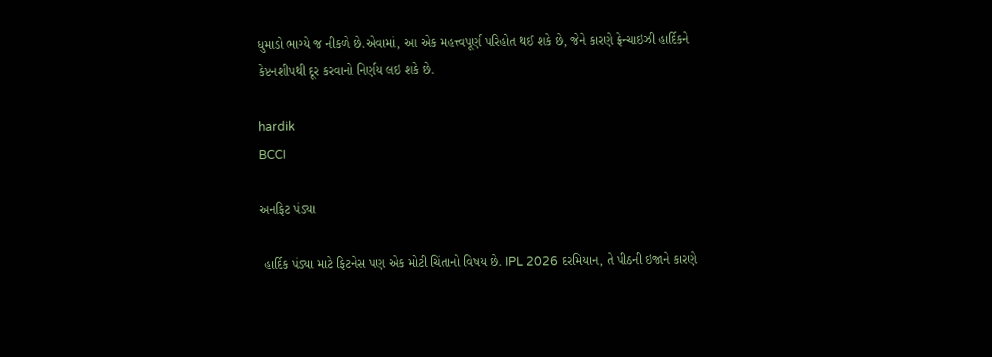ધુમાડો ભાગ્યે જ નીકળે છે.એવામાં, આ એક મહત્ત્વપૂર્ણ પરિહોત થઈ શકે છે, જેને કારણે ફ્રેન્ચાઇઝી હાર્દિકને કેપ્ટનશીપથી દૂર કરવાનો નિર્ણય લઇ શકે છે.

hardik
BCCI

અનફિટ પંડ્યા

 હાર્દિક પંડ્યા માટે ફિટનેસ પણ એક મોટી ચિંતાનો વિષય છે. IPL 2026 દરમિયાન, તે પીઠની ઇજાને કારણે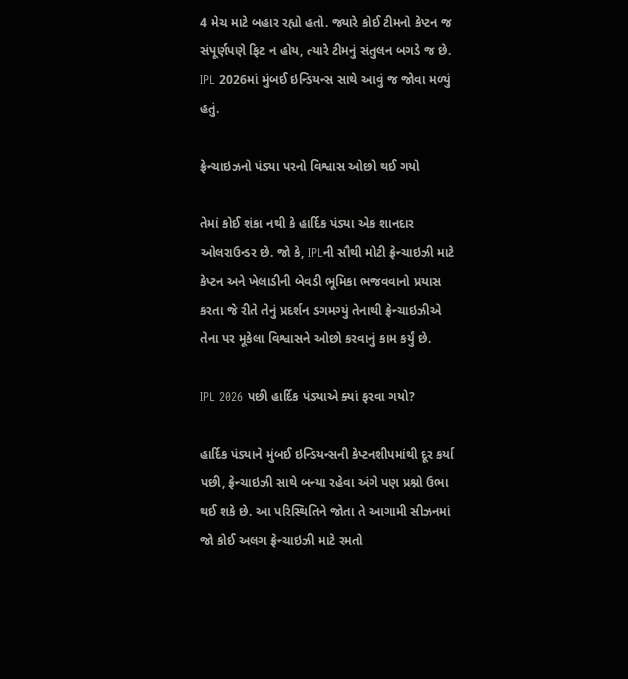4 મેચ માટે બહાર રહ્યો હતો. જ્યારે કોઈ ટીમનો કેપ્ટન જ સંપૂર્ણપણે ફિટ ન હોય, ત્યારે ટીમનું સંતુલન બગડે જ છે. IPL 2026માં મુંબઈ ઇન્ડિયન્સ સાથે આવું જ જોવા મળ્યું હતું.

ફ્રેન્ચાઇઝનો પંડ્યા પરનો વિશ્વાસ ઓછો થઈ ગયો

તેમાં કોઈ શંકા નથી કે હાર્દિક પંડ્યા એક શાનદાર ઓલરાઉન્ડર છે. જો કે, IPLની સૌથી મોટી ફ્રેન્ચાઇઝી માટે કેપ્ટન અને ખેલાડીની બેવડી ભૂમિકા ભજવવાનો પ્રયાસ કરતા જે રીતે તેનું પ્રદર્શન ડગમગ્યું તેનાથી ફ્રેન્ચાઇઝીએ તેના પર મૂકેલા વિશ્વાસને ઓછો કરવાનું કામ કર્યું છે.

IPL 2026 પછી હાર્દિક પંડ્યાએ ક્યાં ફરવા ગયો?

હાર્દિક પંડ્યાને મુંબઈ ઇન્ડિયન્સની કેપ્ટનશીપમાંથી દૂર કર્યા પછી, ફ્રેન્ચાઇઝી સાથે બન્યા રહેવા અંગે પણ પ્રશ્નો ઉભા થઈ શકે છે. આ પરિસ્થિતિને જોતા તે આગામી સીઝનમાં જો કોઈ અલગ ફ્રેન્ચાઇઝી માટે રમતો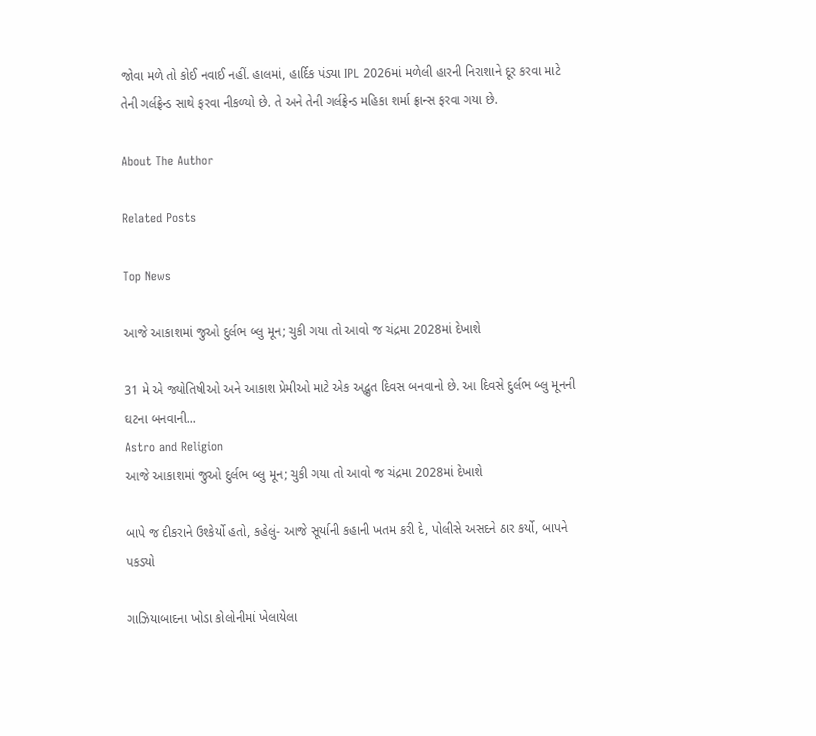જોવા મળે તો કોઈ નવાઈ નહીં. હાલમાં, હાર્દિક પંડ્યા IPL 2026માં મળેલી હારની નિરાશાને દૂર કરવા માટે તેની ગર્લફ્રેન્ડ સાથે ફરવા નીકળ્યો છે. તે અને તેની ગર્લફ્રેન્ડ મહિકા શર્મા ફ્રાન્સ ફરવા ગયા છે.

About The Author

Related Posts

Top News

આજે આકાશમાં જુઓ દુર્લભ બ્લુ મૂન; ચુકી ગયા તો આવો જ ચંદ્રમા 2028માં દેખાશે

31 મે એ જ્યોતિષીઓ અને આકાશ પ્રેમીઓ માટે એક અદ્ભુત દિવસ બનવાનો છે. આ દિવસે દુર્લભ બ્લુ મૂનની ઘટના બનવાની...
Astro and Religion
આજે આકાશમાં જુઓ દુર્લભ બ્લુ મૂન; ચુકી ગયા તો આવો જ ચંદ્રમા 2028માં દેખાશે

બાપે જ દીકરાને ઉશ્કેર્યો હતો, કહેલું- આજે સૂર્યાની કહાની ખતમ કરી દે, પોલીસે અસદને ઠાર કર્યો, બાપને પકડ્યો

ગાઝિયાબાદના ખોડા કોલોનીમાં ખેલાયેલા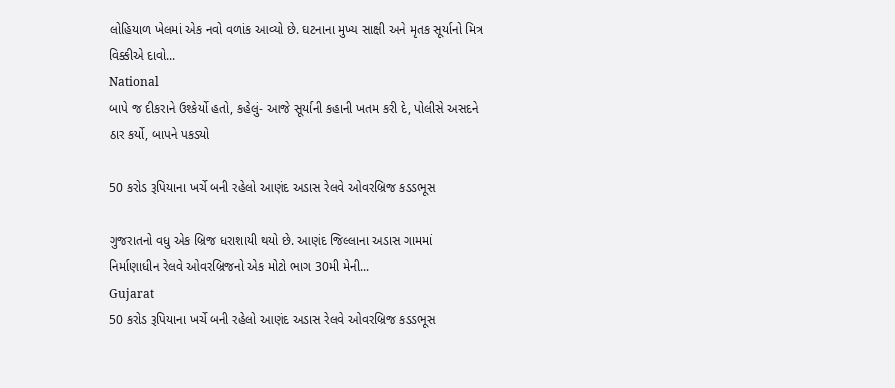લોહિયાળ ખેલમાં એક નવો વળાંક આવ્યો છે. ઘટનાના મુખ્ય સાક્ષી અને મૃતક સૂર્યાનો મિત્ર વિક્કીએ દાવો...
National
બાપે જ દીકરાને ઉશ્કેર્યો હતો, કહેલું- આજે સૂર્યાની કહાની ખતમ કરી દે, પોલીસે અસદને ઠાર કર્યો, બાપને પકડ્યો

50 કરોડ રૂપિયાના ખર્ચે બની રહેલો આણંદ અડાસ રેલવે ઓવરબ્રિજ કડડભૂસ

ગુજરાતનો વધુ એક બ્રિજ ધરાશાયી થયો છે. આણંદ જિલ્લાના અડાસ ગામમાં નિર્માણાધીન રેલવે ઓવરબ્રિજનો એક મોટો ભાગ 30મી મેની...
Gujarat
50 કરોડ રૂપિયાના ખર્ચે બની રહેલો આણંદ અડાસ રેલવે ઓવરબ્રિજ કડડભૂસ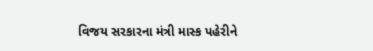વિજય સરકારના મંત્રી માસ્ક પહેરીને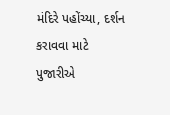મંદિરે પહોંચ્યા, દર્શન કરાવવા માટે પુજારીએ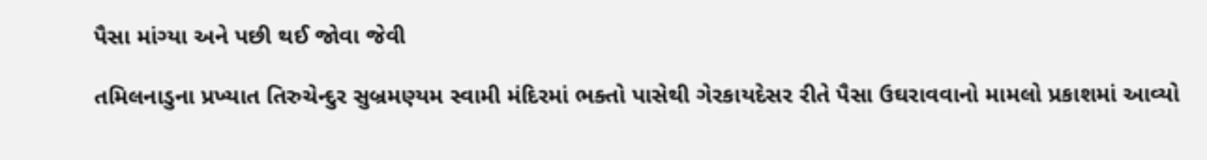પૈસા માંગ્યા અને પછી થઈ જોવા જેવી

તમિલનાડુના પ્રખ્યાત તિરુચેન્દુર સુબ્રમણ્યમ સ્વામી મંદિરમાં ભક્તો પાસેથી ગેરકાયદેસર રીતે પૈસા ઉઘરાવવાનો મામલો પ્રકાશમાં આવ્યો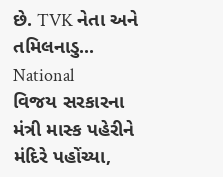છે. TVK નેતા અને તમિલનાડુ...
National
વિજય સરકારના મંત્રી માસ્ક પહેરીને મંદિરે પહોંચ્યા,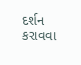દર્શન કરાવવા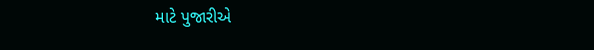માટે પુજારીએ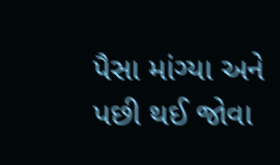પૈસા માંગ્યા અને પછી થઈ જોવા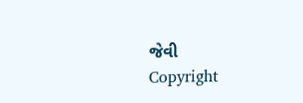જેવી
Copyright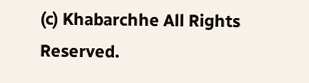(c) Khabarchhe All Rights Reserved.